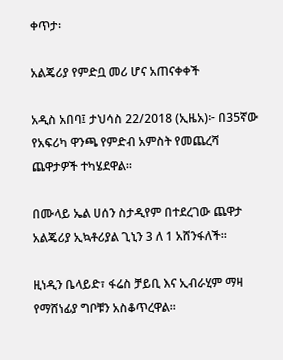ቀጥታ፡

አልጄሪያ የምድቧ መሪ ሆና አጠናቀቀች

አዲስ አበባ፤ ታህሳስ 22/2018 (ኢዜአ)፦ በ35ኛው የአፍሪካ ዋንጫ የምድብ አምስት የመጨረሻ ጨዋታዎች ተካሄደዋል።

በሙላይ ኤል ሀሰን ስታዲየም በተደረገው ጨዋታ አልጄሪያ ኢኳቶሪያል ጊኒን 3 ለ 1 አሸንፋለች።

ዚነዲን ቤላይድ፣ ፋሬስ ቻይቢ እና ኢብራሂም ማዛ የማሸነፊያ ግቦቹን አስቆጥረዋል።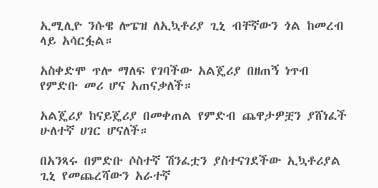ኢሚሊዮ ንሱዌ ሎፔዝ ለኢኳቶሪያ ጊኒ ብቸኛውን ጎል ከመረብ ላይ አሳርፏል።

አስቀድሞ ጥሎ ማለፍ የገባችው አልጄሪያ በዘጠኝ ነጥብ የምድቡ መሪ ሆና አጠናቃለች።

አልጄሪያ ከናይጄሪያ በመቀጠል የምድብ ጨዋታዎቿን ያሸነፈች ሁለተኛ ሀገር ሆናለች።

በአንጻሩ በምድቡ ሶስተኛ ሽንፈቷን ያስተናገደችው ኢኳቶሪያል ጊኒ የመጨረሻውን አራተኛ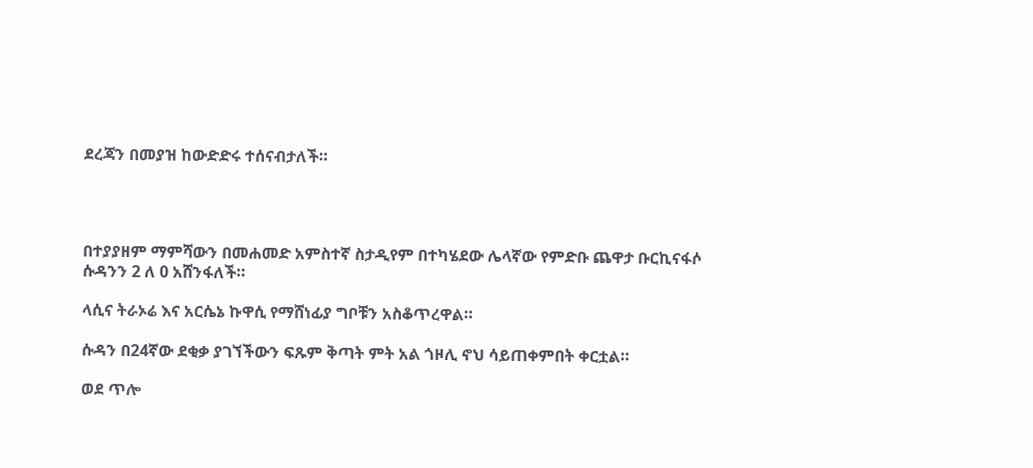ደረጃን በመያዝ ከውድድሩ ተሰናብታለች።




በተያያዘም ማምሻውን በመሐመድ አምስተኛ ስታዲየም በተካሄደው ሌላኛው የምድቡ ጨዋታ ቡርኪናፋሶ ሱዳንን 2 ለ 0 አሸንፋለች።

ላሲና ትራኦሬ እና አርሴኔ ኩዋሲ የማሸነፊያ ግቦቹን አስቆጥረዋል።

ሱዳን በ24ኛው ደቂቃ ያገኘችውን ፍጹም ቅጣት ምት አል ጎዞሊ ኖህ ሳይጠቀምበት ቀርቷል።

ወደ ጥሎ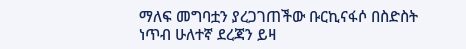ማለፍ መግባቷን ያረጋገጠችው ቡርኪናፋሶ በስድስት ነጥብ ሁለተኛ ደረጃን ይዛ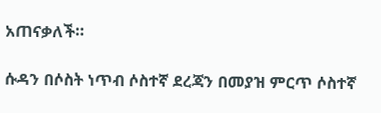አጠናቃለች።

ሱዳን በሶስት ነጥብ ሶስተኛ ደረጃን በመያዝ ምርጥ ሶስተኛ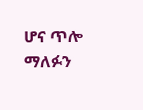ሆና ጥሎ ማለፉን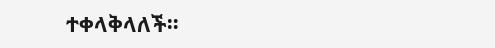ተቀላቅላለች።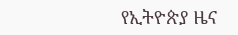የኢትዮጵያ ዜና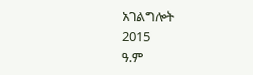አገልግሎት
2015
ዓ.ም